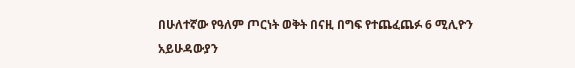በሁለተኛው የዓለም ጦርነት ወቅት በናዚ በግፍ የተጨፈጨፉ 6 ሚሊዮን አይሁዳውያን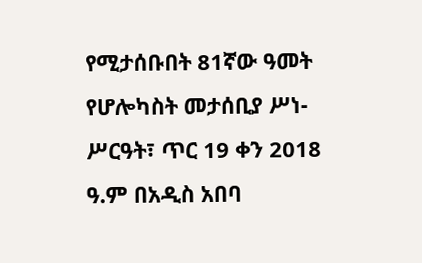የሚታሰቡበት 81ኛው ዓመት የሆሎካስት መታሰቢያ ሥነ-ሥርዓት፣ ጥር 19 ቀን 2018 ዓ.ም በአዲስ አበባ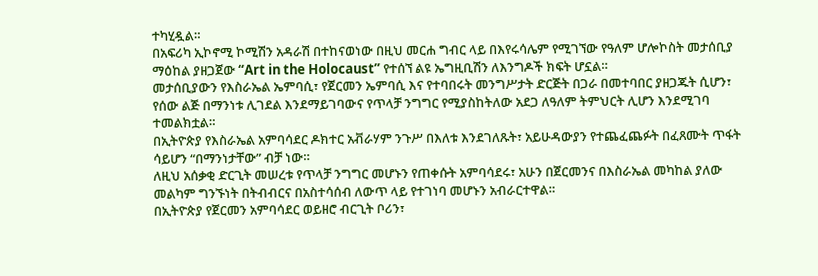ተካሂዷል።
በአፍሪካ ኢኮኖሚ ኮሚሽን አዳራሽ በተከናወነው በዚህ መርሐ ግብር ላይ በእየሩሳሌም የሚገኘው የዓለም ሆሎኮስት መታሰቢያ ማዕከል ያዘጋጀው “Art in the Holocaust” የተሰኘ ልዩ ኤግዚቢሽን ለእንግዶች ክፍት ሆኗል።
መታሰቢያውን የእስራኤል ኤምባሲ፣ የጀርመን ኤምባሲ እና የተባበሩት መንግሥታት ድርጅት በጋራ በመተባበር ያዘጋጁት ሲሆን፣ የሰው ልጅ በማንነቱ ሊገደል እንደማይገባውና የጥላቻ ንግግር የሚያስከትለው አደጋ ለዓለም ትምህርት ሊሆን እንደሚገባ ተመልክቷል።
በኢትዮጵያ የእስራኤል አምባሳደር ዶክተር አቭራሃም ንጉሥ በእለቱ እንደገለጹት፣ አይሁዳውያን የተጨፈጨፉት በፈጸሙት ጥፋት ሳይሆን “በማንነታቸው” ብቻ ነው።
ለዚህ አሰቃቂ ድርጊት መሠረቱ የጥላቻ ንግግር መሆኑን የጠቀሱት አምባሳደሩ፣ አሁን በጀርመንና በእስራኤል መካከል ያለው መልካም ግንኙነት በትብብርና በአስተሳሰብ ለውጥ ላይ የተገነባ መሆኑን አብራርተዋል።
በኢትዮጵያ የጀርመን አምባሳደር ወይዘሮ ብርጊት ቦሪን፣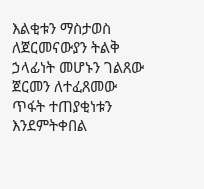እልቂቱን ማስታወስ ለጀርመናውያን ትልቅ ኃላፊነት መሆኑን ገልጸው ጀርመን ለተፈጸመው ጥፋት ተጠያቂነቱን እንደምትቀበል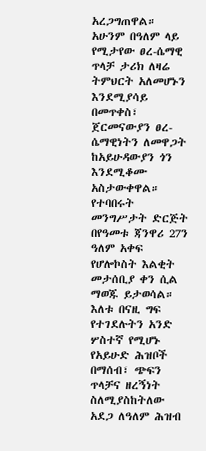አረጋግጠዋል።
አሁንም በዓለም ላይ የሚታየው ፀረ-ሴማዊ ጥላቻ ታሪክ ለዛሬ ትምህርት አለመሆኑን እንደሚያሳይ በመጥቀስ፣ ጀርመናውያን ፀረ-ሴማዊነትን ለመዋጋት ከአይሁዳውያን ጎን እንደሚቆሙ አስታውቀዋል።
የተባበሩት መንግሥታት ድርጅት በየዓመቱ ጃንዋሪ 27ን ዓለም አቀፍ የሆሎኮስት እልቂት መታሰቢያ ቀን ሲል ማወጁ ይታወሳል።
እለቱ በናዚ ግፍ የተገደሉትን አንድ ሦስተኛ የሚሆኑ የአይሁድ ሕዝቦች በማሰብ፣ ጭፍን ጥላቻና ዘረኝነት ስለሚያስከትለው አደጋ ለዓለም ሕዝብ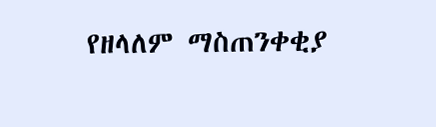የዘላለም ማስጠንቀቂያ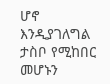ሆኖ እንዲያገለግል ታስቦ የሚከበር መሆኑን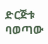ድርጅቱ ባወጣው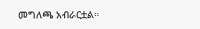መግለጫ አብራርቷል።